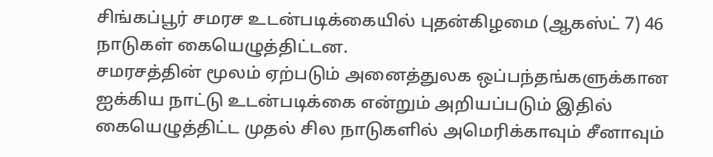சிங்கப்பூர் சமரச உடன்படிக்கையில் புதன்கிழமை (ஆகஸ்ட் 7) 46 நாடுகள் கையெழுத்திட்டன.
சமரசத்தின் மூலம் ஏற்படும் அனைத்துலக ஒப்பந்தங்களுக்கான ஐக்கிய நாட்டு உடன்படிக்கை என்றும் அறியப்படும் இதில் கையெழுத்திட்ட முதல் சில நாடுகளில் அமெரிக்காவும் சீனாவும்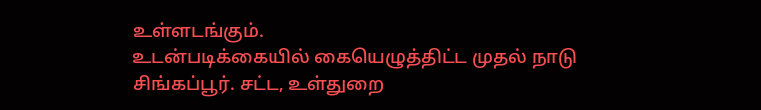உள்ளடங்கும்.
உடன்படிக்கையில் கையெழுத்திட்ட முதல் நாடு சிங்கப்பூர். சட்ட, உள்துறை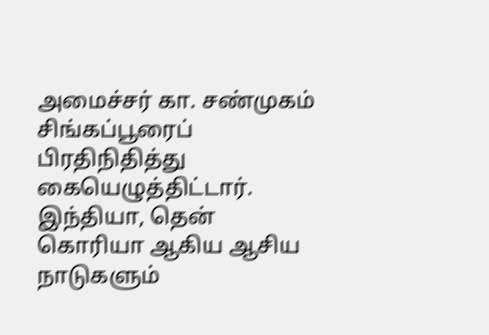அமைச்சர் கா. சண்முகம் சிங்கப்பூரைப் பிரதிநிதித்து கையெழுத்திட்டார்.
இந்தியா, தென் கொரியா ஆகிய ஆசிய நாடுகளும்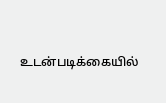உடன்படிக்கையில்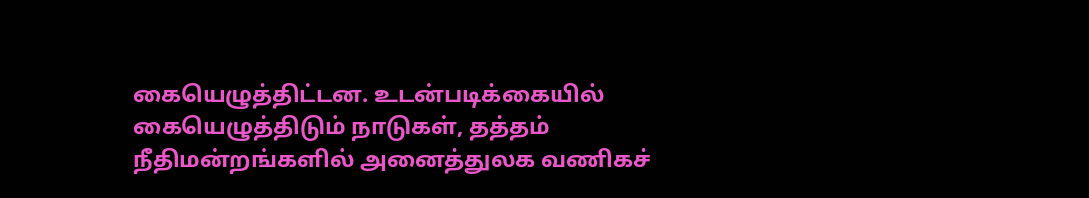கையெழுத்திட்டன. உடன்படிக்கையில் கையெழுத்திடும் நாடுகள், தத்தம் நீதிமன்றங்களில் அனைத்துலக வணிகச்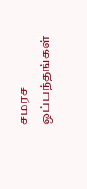சமரச ஒப்பந்தங்கள்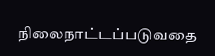நிலைநாட்டப்படுவதை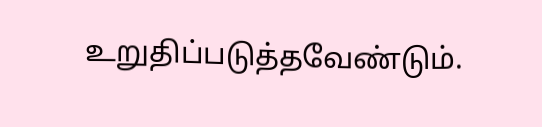உறுதிப்படுத்தவேண்டும்.